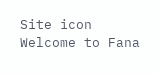Site icon Welcome to Fana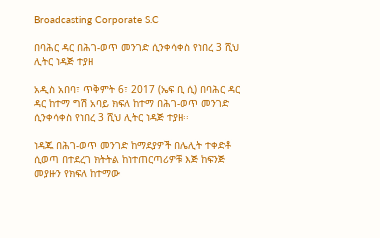Broadcasting Corporate S.C

በባሕር ዳር በሕገ-ወጥ መንገድ ሲንቀሳቀስ የነበረ 3 ሺህ ሊትር ነዳጅ ተያዘ

አዲስ አበባ፣ ጥቅምት 6፣ 2017 (ኤፍ ቢ ሲ) በባሕር ዳር ዳር ከተማ ግሽ አባይ ክፍለ ከተማ በሕገ-ወጥ መንገድ ሲንቀሳቀስ የነበረ 3 ሺህ ሊትር ነዳጅ ተያዘ፡፡

ነዳጁ በሕገ-ወጥ መንገድ ከማደያዎች በሌሊት ተቀድቶ ሲወጣ በተደረገ ክትትል ከነተጠርጣሪዎቹ እጅ ከፍንጅ መያዙን የክፍለ ከተማው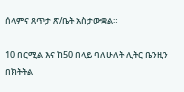ሰላምና ጸጥታ ጽ/ቤት አስታውቋል።

10 በርሚል እና ከ50 በላይ ባለሁለት ሊትር ቤንዚን በክትትል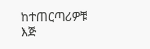ከተጠርጣሪዎቹ እጅ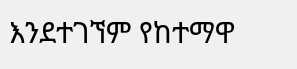እንደተገኘም የከተማዋ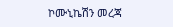ኮሙኒኬሽን መረጃ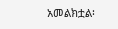አመልክቷል፡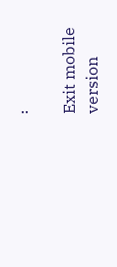፡

Exit mobile version